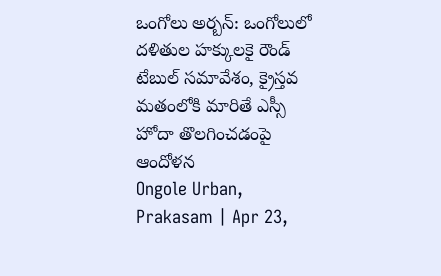ఒంగోలు అర్బన్: ఒంగోలులో దళితుల హక్కులకై రౌండ్ టేబుల్ సమావేశం, క్రైస్తవ మతంలోకి మారితే ఎస్సీ హోదా తొలగించడంపై ఆందోళన
Ongole Urban, Prakasam | Apr 23,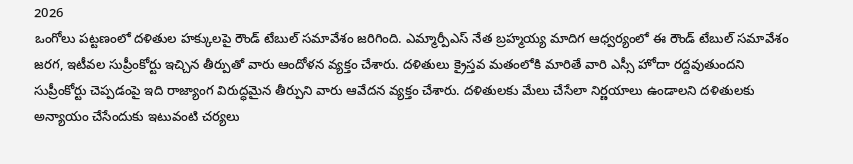2026
ఒంగోలు పట్టణంలో దళితుల హక్కులపై రౌండ్ టేబుల్ సమావేశం జరిగింది. ఎమ్మార్పీఎస్ నేత బ్రహ్మయ్య మాదిగ ఆధ్వర్యంలో ఈ రౌండ్ టేబుల్ సమావేశం జరగ, ఇటీవల సుప్రీంకోర్టు ఇచ్చిన తీర్పుతో వారు ఆందోళన వ్యక్తం చేశారు. దళితులు క్రైస్తవ మతంలోకి మారితే వారి ఎస్సీ హోదా రద్దవుతుందని సుప్రీంకోర్టు చెప్పడంపై ఇది రాజ్యాంగ విరుద్ధమైన తీర్పుని వారు ఆవేదన వ్యక్తం చేశారు. దళితులకు మేలు చేసేలా నిర్ణయాలు ఉండాలని దళితులకు అన్యాయం చేసేందుకు ఇటువంటి చర్యలు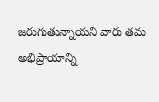జరుగుతున్నాయని వారు తమ అభిప్రాయాన్ని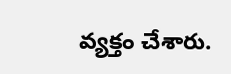వ్యక్తం చేశారు.